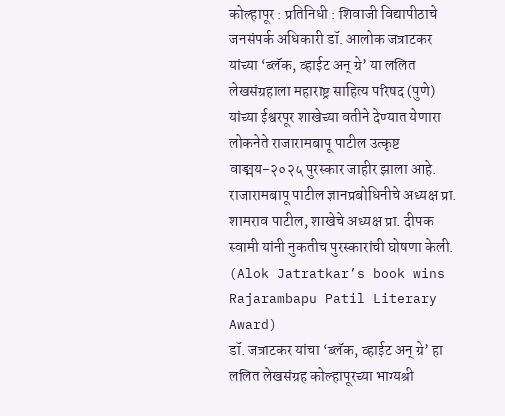कोल्हापूर : प्रतिनिधी : शिवाजी विद्यापीठाचे जनसंपर्क अधिकारी डॉ. आलोक जत्राटकर यांच्या ‘ब्लॅक, व्हाईट अन् ग्रे’ या ललित लेखसंग्रहाला महाराष्ट्र साहित्य परिषद (पुणे) यांच्या ईश्वरपूर शाखेच्या वतीने देण्यात येणारा लोकनेते राजारामबापू पाटील उत्कृष्ट वाङ्मय-२०२५ पुरस्कार जाहीर झाला आहे. राजारामबापू पाटील ज्ञानप्रबोधिनीचे अध्यक्ष प्रा. शामराव पाटील, शाखेचे अध्यक्ष प्रा. दीपक स्वामी यांनी नुकतीच पुरस्कारांची घोषणा केली. (Alok Jatratkar’s book wins Rajarambapu Patil Literary Award)
डॉ. जत्राटकर यांचा ‘ब्लॅक, व्हाईट अन् ग्रे’ हा ललित लेखसंग्रह कोल्हापूरच्या भाग्यश्री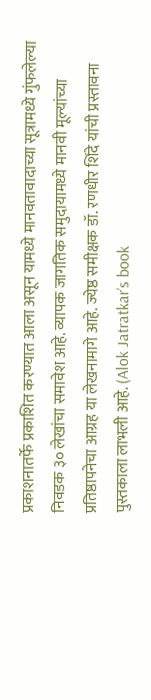प्रकाशनातर्फे प्रकाशित करण्यात आला असून यामध्ये मानवतावादाच्या सूत्रामध्ये गुंफलेल्या निवडक ३० लेखांचा समावेश आहे. व्यापक जागतिक समुदायामध्ये मानवी मूल्यांच्या प्रतिष्ठापनेचा आग्रह या लेखनामागे आहे. ज्येष्ठ समीक्षक डॉ. रणधीर शिंदे यांची प्रस्तावना पुस्तकाला लाभली आहे. (Alok Jatratkar’s book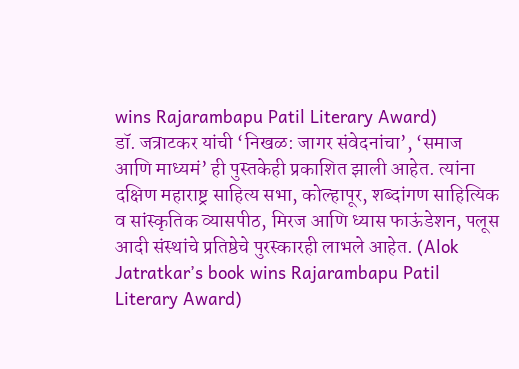wins Rajarambapu Patil Literary Award)
डॉ. जत्राटकर यांची ‘निखळ: जागर संवेदनांचा’, ‘समाज आणि माध्यमं’ ही पुस्तकेही प्रकाशित झाली आहेत. त्यांना दक्षिण महाराष्ट्र साहित्य सभा, कोल्हापूर, शब्दांगण साहित्यिक व सांस्कृतिक व्यासपीठ, मिरज आणि ध्यास फाऊंडेशन, पलूस आदी संस्थांचे प्रतिष्ठेचे पुरस्कारही लाभले आहेत. (Alok Jatratkar’s book wins Rajarambapu Patil Literary Award)